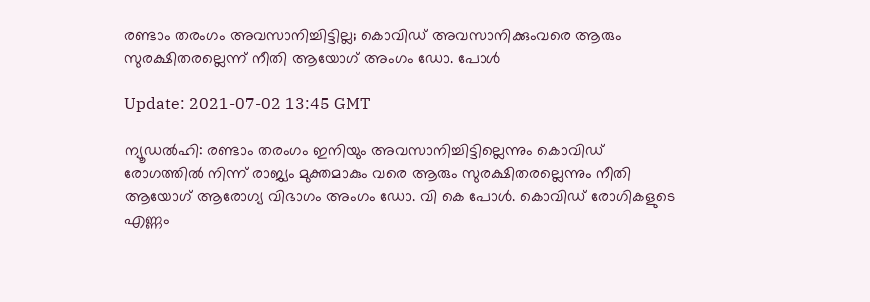രണ്ടാം തരംഗം അവസാനിച്ചിട്ടില്ല; കൊവിഡ് അവസാനിക്കുംവരെ ആരും സുരക്ഷിതരല്ലെന്ന് നീതി ആയോഗ് അംഗം ഡോ. പോള്‍

Update: 2021-07-02 13:45 GMT

ന്യൂഡല്‍ഹി: രണ്ടാം തരംഗം ഇനിയും അവസാനിച്ചിട്ടില്ലെന്നും കൊവിഡ് രോഗത്തില്‍ നിന്ന് രാജ്യം മുക്തമാകും വരെ ആരും സുരക്ഷിതരല്ലെന്നും നീതി ആയോഗ് ആരോഗ്യ വിഭാഗം അംഗം ഡോ. വി കെ പോള്‍. കൊവിഡ് രോഗികളുടെ എണ്ണം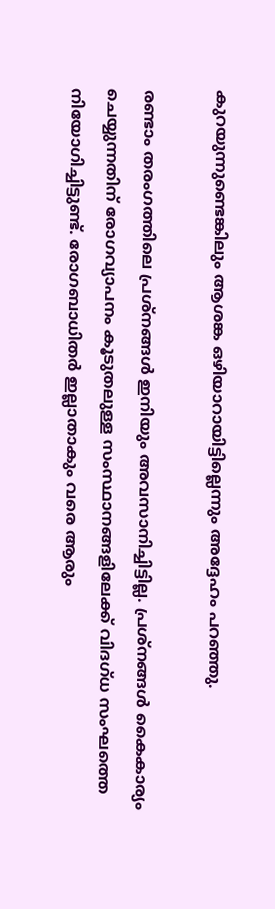കുറയുന്നുണ്ടെങ്കിലും ആശങ്ക ഒഴിയാറായിട്ടില്ലെന്നും അദ്ദേഹം പറഞ്ഞു.

രണ്ടാം തരംഗത്തിലെ പ്രശ്‌നങ്ങള്‍ ഇനിയും അവസാനിച്ചിട്ടില്ല. പ്രശ്‌നങ്ങള്‍ കൈകാര്യം ചെയ്യുന്നതിന് രോഗവ്യാപനം കൂടുതലുള്ള സംസ്ഥാനങ്ങളിലേക്ക് വിദഗ്ധ സംഘത്തെ നിയോഗിച്ചിട്ടുണ്ട്. രോഗബാധിതര്‍ ഇല്ലാതാകും വരെ ആരും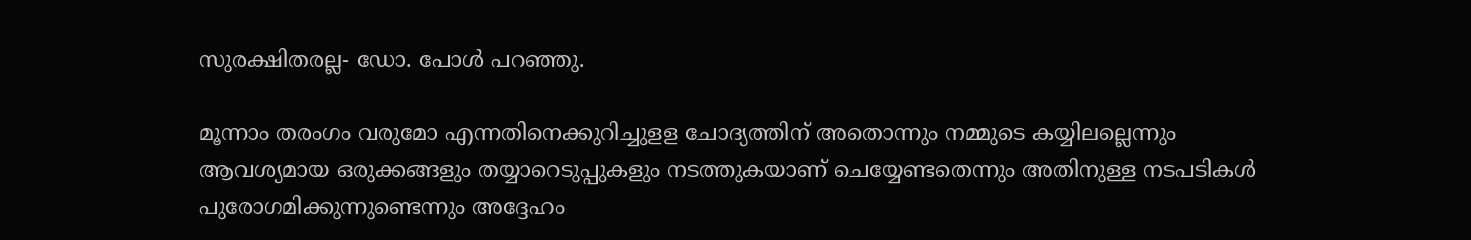സുരക്ഷിതരല്ല- ഡോ. പോള്‍ പറഞ്ഞു.

മൂന്നാം തരംഗം വരുമോ എന്നതിനെക്കുറിച്ചുളള ചോദ്യത്തിന് അതൊന്നും നമ്മുടെ കയ്യിലല്ലെന്നും ആവശ്യമായ ഒരുക്കങ്ങളും തയ്യാറെടുപ്പുകളും നടത്തുകയാണ് ചെയ്യേണ്ടതെന്നും അതിനുള്ള നടപടികള്‍ പുരോഗമിക്കുന്നുണ്ടെന്നും അദ്ദേഹം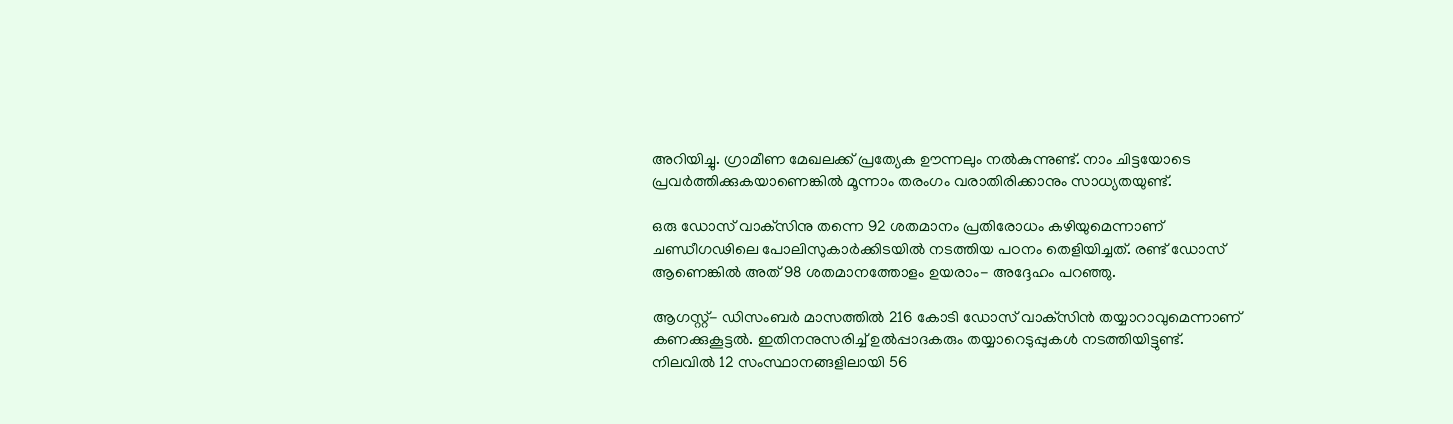അറിയിച്ചു. ഗ്രാമീണ മേഖലക്ക് പ്രത്യേക ഊന്നലും നല്‍കുന്നുണ്ട്. നാം ചിട്ടയോടെ പ്രവര്‍ത്തിക്കുകയാണെങ്കില്‍ മൂന്നാം തരംഗം വരാതിരിക്കാനും സാധ്യതയുണ്ട്.

ഒരു ഡോസ് വാക്‌സിനു തന്നെ 92 ശതമാനം പ്രതിരോധം കഴിയുമെന്നാണ് ചണ്ഡീഗഢിലെ പോലിസുകാര്‍ക്കിടയില്‍ നടത്തിയ പഠനം തെളിയിച്ചത്. രണ്ട് ഡോസ് ആണെങ്കില്‍ അത് 98 ശതമാനത്തോളം ഉയരാം- അദ്ദേഹം പറഞ്ഞു.

ആഗസ്റ്റ്- ഡിസംബര്‍ മാസത്തില്‍ 216 കോടി ഡോസ് വാക്‌സിന്‍ തയ്യാറാവുമെന്നാണ് കണക്കുകൂട്ടല്‍. ഇതിനനുസരിച്ച് ഉല്‍പ്പാദകരും തയ്യാറെടുപ്പുകള്‍ നടത്തിയിട്ടുണ്ട്. നിലവില്‍ 12 സംസ്ഥാനങ്ങളിലായി 56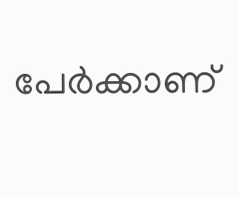പേര്‍ക്കാണ്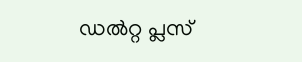ഡല്‍റ്റ പ്ലസ്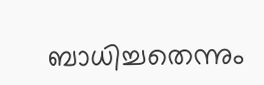ബാധിച്ചതെന്നും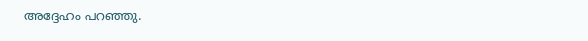അദ്ദേഹം പറഞ്ഞു.